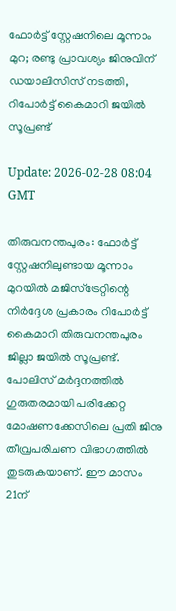ഫോര്‍ട്ട് സ്റ്റേഷനിലെ മൂന്നാം മുറ; രണ്ടു പ്രാവശ്യം ജിനുവിന് ഡയാലിസിസ് നടത്തി, റിപോര്‍ട്ട് കൈമാറി ജയില്‍ സൂപ്രണ്ട്

Update: 2026-02-28 08:04 GMT

തിരുവനന്തപുരം: ഫോര്‍ട്ട് സ്റ്റേഷനിലുണ്ടായ മൂന്നാം മുറയില്‍ മജിസ്‌ട്രേറ്റിന്റെ നിര്‍ദ്ദേശ പ്രകാരം റിപോര്‍ട്ട് കൈമാറി തിരുവനന്തപുരം ജില്ലാ ജയില്‍ സൂപ്രണ്ട്. പോലിസ് മര്‍ദ്ദനത്തില്‍ ഗുരുതരമായി പരിക്കേറ്റ മോഷണക്കേസിലെ പ്രതി ജിനു തീവ്രപരിചണ വിഭാഗത്തില്‍ തുടരുകയാണ്. ഈ മാസം 21ന്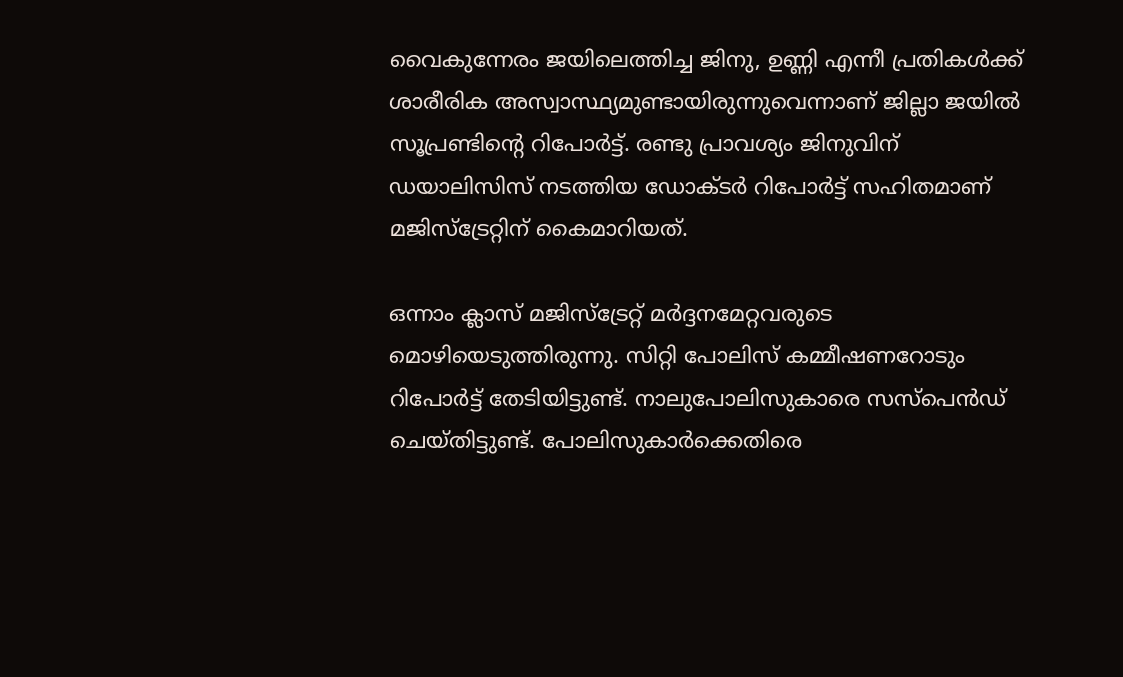വൈകുന്നേരം ജയിലെത്തിച്ച ജിനു, ഉണ്ണി എന്നീ പ്രതികള്‍ക്ക് ശാരീരിക അസ്വാസ്ഥ്യമുണ്ടായിരുന്നുവെന്നാണ് ജില്ലാ ജയില്‍ സൂപ്രണ്ടിന്റെ റിപോര്‍ട്ട്. രണ്ടു പ്രാവശ്യം ജിനുവിന് ഡയാലിസിസ് നടത്തിയ ഡോക്ടര്‍ റിപോര്‍ട്ട് സഹിതമാണ് മജിസ്‌ട്രേറ്റിന് കൈമാറിയത്.

ഒന്നാം ക്ലാസ് മജിസ്‌ട്രേറ്റ് മര്‍ദ്ദനമേറ്റവരുടെ മൊഴിയെടുത്തിരുന്നു. സിറ്റി പോലിസ് കമ്മീഷണറോടും റിപോര്‍ട്ട് തേടിയിട്ടുണ്ട്. നാലുപോലിസുകാരെ സസ്‌പെന്‍ഡ് ചെയ്തിട്ടുണ്ട്. പോലിസുകാര്‍ക്കെതിരെ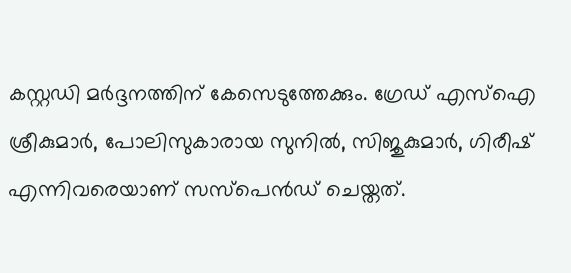കസ്റ്റഡി മര്‍ദ്ദനത്തിന് കേസെടുത്തേക്കും. ഗ്രേഡ് എസ്‌ഐ ശ്രീകുമാര്‍, പോലിസുകാരായ സുനില്‍, സിജുകുമാര്‍, ഗിരീഷ് എന്നിവരെയാണ് സസ്‌പെന്‍ഡ് ചെയ്തത്.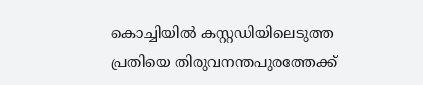കൊച്ചിയില്‍ കസ്റ്റഡിയിലെടുത്ത പ്രതിയെ തിരുവനന്തപുരത്തേക്ക്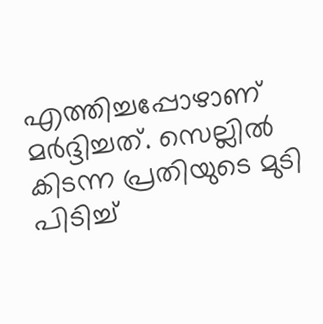എത്തിച്ചപ്പോഴാണ് മര്‍ദ്ദിച്ചത്. സെല്ലില്‍ കിടന്ന പ്രതിയുടെ മുടി പിടിച്ച്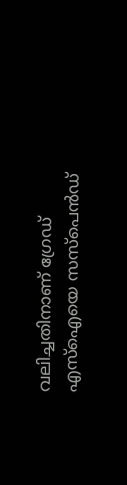വലിച്ചതിനാണ് ഗ്രേഡ് എസ്‌ഐയെ സസ്‌പെന്‍ഡ്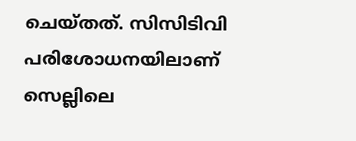ചെയ്തത്. സിസിടിവി പരിശോധനയിലാണ് സെല്ലിലെ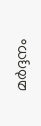മര്‍ദ്ദനം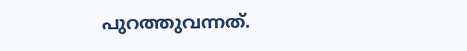പുറത്തുവന്നത്.